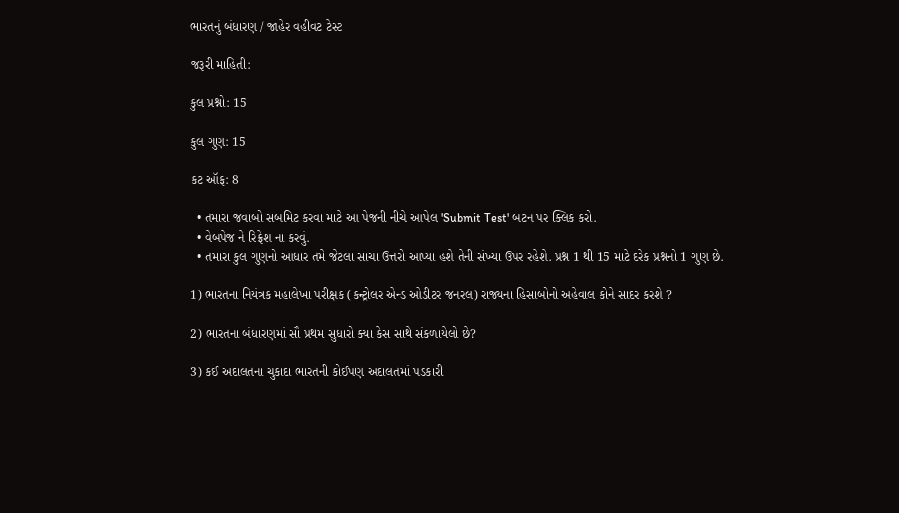ભારતનું બંધારણ / જાહેર વહીવટ ટેસ્ટ

જરૂરી માહિતી:

કુલ પ્રશ્નો: 15

કુલ ગુણ: 15

કટ ઑફ: 8

  • તમારા જવાબો સબમિટ કરવા માટે આ પેજની નીચે આપેલ 'Submit Test' બટન પર ક્લિક કરો.
  • વેબપેજ ને રિફ્રેશ ના કરવું.
  • તમારા કુલ ગુણનો આધાર તમે જેટલા સાચા ઉત્તરો આપ્યા હશે તેની સંખ્યા ઉપર રહેશે. પ્રશ્ન 1 થી 15 માટે દરેક પ્રશ્નનો 1 ગુણ છે.

1) ભારતના નિયંત્રક મહાલેખા પરીક્ષક (કન્ટ્રોલર એન્ડ ઓડીટર જનરલ) રાજ્યના હિસાબોનો અહેવાલ કોને સાદર કરશે ?

2) ભારતના બંધારણમાં સૌ પ્રથમ સુધારો ક્યા કેસ સાથે સંકળાયેલો છે?

3) કઈ અદાલતના ચુકાદા ભારતની કોઈપણ અદાલતમાં પડકારી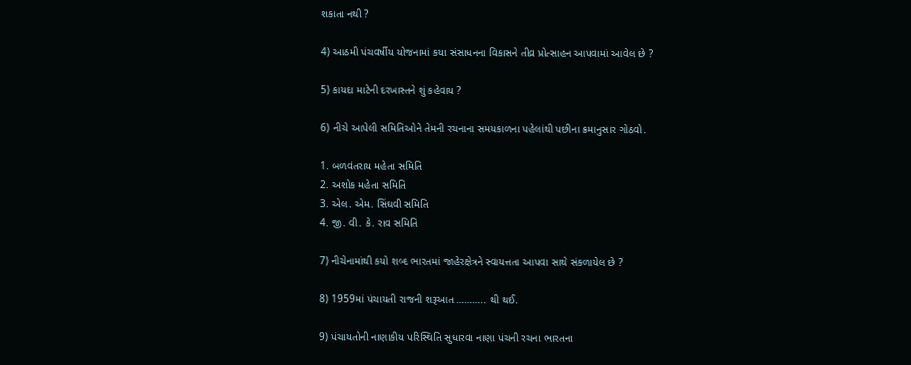શકાતા નથી ?

4) આઠમી પંચવર્ષીય યોજનામાં કયા સંસાધનના વિકાસને તીવ્ર પ્રોત્સાહન આપવામાં આવેલ છે ?

5) કાયદા માટેની દરખાસ્તને શું કહેવાય ?

6) નીચે આપેલી સમિતિઓને તેમની રચનાના સમયકાળના પહેલાંથી પછીના ક્રમાનુસાર ગોઠવો.

1. બળવંતરાય મહેતા સમિતિ
2. અશોક મહેતા સમિતિ
3. એલ. એમ. સિંઘવી સમિતિ
4. જી. વી. કે. રાવ સમિતિ

7) નીચેનામાંથી કયો શબ્દ ભારતમાં જાહેરક્ષેત્રને સ્વાયત્તતા આપવા સાથે સંકળાયેલ છે ?

8) 1959માં પંચાયતી રાજની શરૂઆત ……….. થી થઈ.

9) પંચાયતોની નાણાકીય પરિસ્થિતિ સુધારવા નાણા પંચની રચના ભારતના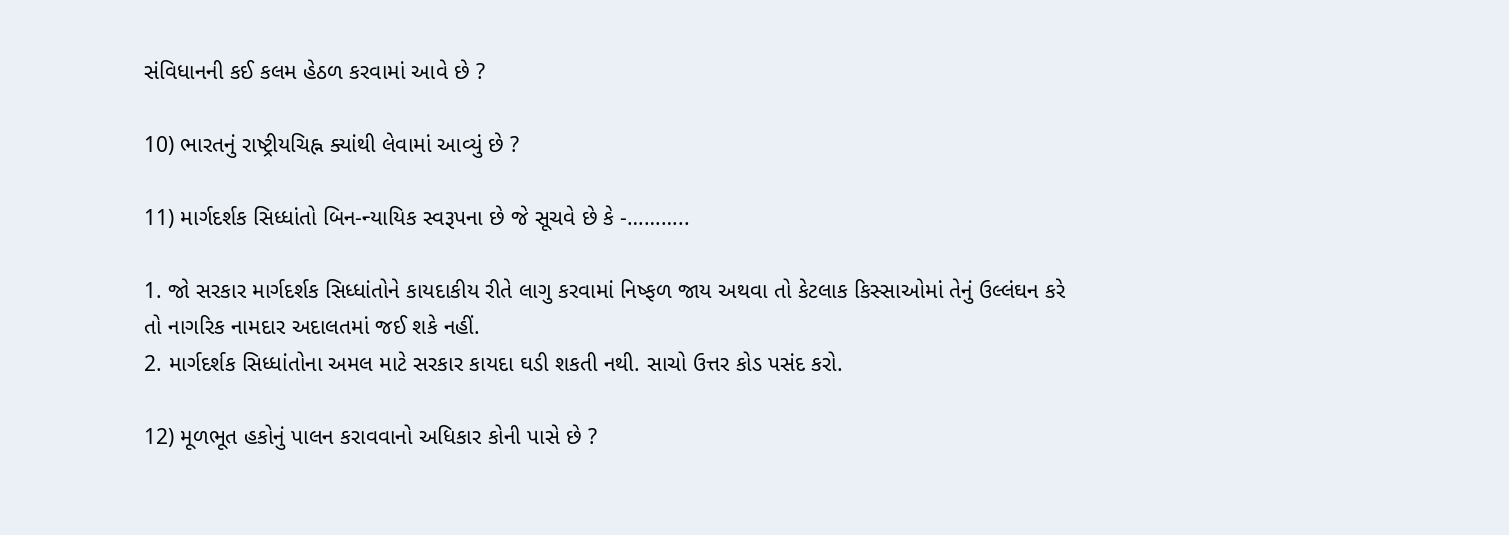સંવિધાનની કઈ કલમ હેઠળ કરવામાં આવે છે ?

10) ભારતનું રાષ્ટ્રીયચિહ્ન ક્યાંથી લેવામાં આવ્યું છે ?

11) માર્ગદર્શક સિધ્ધાંતો બિન-ન્યાયિક સ્વરૂપના છે જે સૂચવે છે કે -………..

1. જો સરકાર માર્ગદર્શક સિધ્ધાંતોને કાયદાકીય રીતે લાગુ કરવામાં નિષ્ફળ જાય અથવા તો કેટલાક કિસ્સાઓમાં તેનું ઉલ્લંઘન કરે તો નાગરિક નામદાર અદાલતમાં જઈ શકે નહીં.
2. માર્ગદર્શક સિધ્ધાંતોના અમલ માટે સરકાર કાયદા ઘડી શકતી નથી. સાચો ઉત્તર કોડ પસંદ કરો.

12) મૂળભૂત હકોનું પાલન કરાવવાનો અધિકાર કોની પાસે છે ?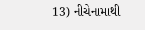13) નીચેનામાથી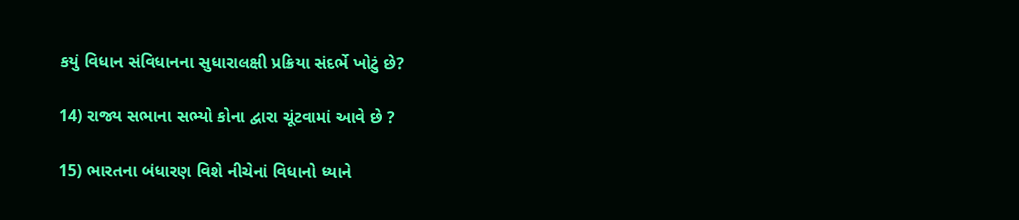કયું વિધાન સંવિધાનના સુધારાલક્ષી પ્રક્રિયા સંદર્ભે ખોટું છે?

14) રાજ્ય સભાના સભ્યો કોના દ્વારા ચૂંટવામાં આવે છે ?

15) ભારતના બંધારણ વિશે નીચેનાં વિધાનો ધ્યાને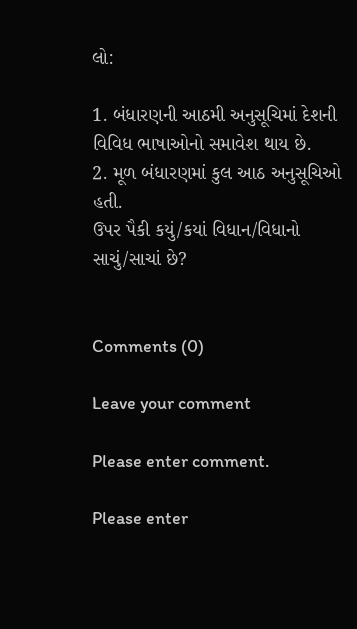લો:

1. બંધારણની આઠમી અનુસૂચિમાં દેશની વિવિધ ભાષાઓનો સમાવેશ થાય છે.
2. મૂળ બંધારણમાં કુલ આઠ અનુસૂચિઓ હતી.
ઉપર પૈકી કયું/કયાં વિધાન/વિધાનો સાચું/સાચાં છે?


Comments (0)

Leave your comment

Please enter comment.

Please enter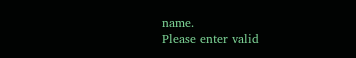name.
Please enter valid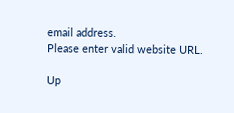email address.
Please enter valid website URL.

Up